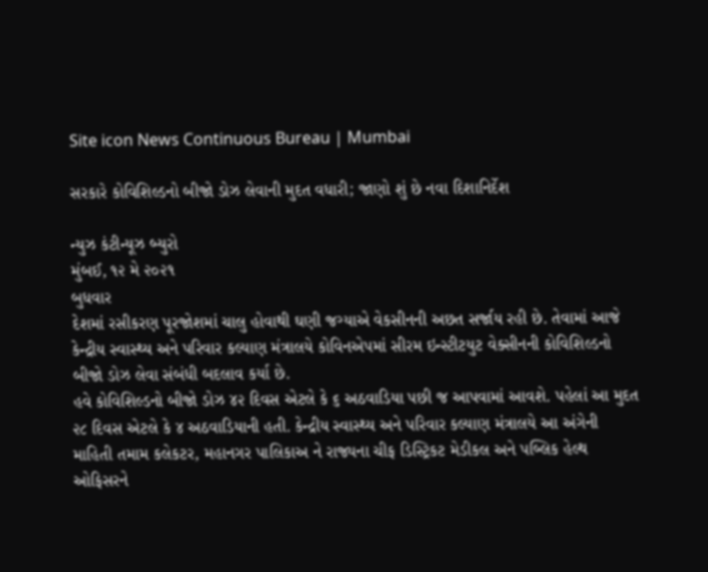Site icon News Continuous Bureau | Mumbai

સરકારે કોવિશિલ્ડનો બીજો ડોઝ લેવાની મુદત વધારી; જાણો શું છે નવા દિશાનિર્દેશ

ન્યુઝ કંટીન્યૂઝ બ્યુરો
મુંબઈ, ૧૨ મે ૨૦૨૧
બુધવાર
દેશમાં રસીકરણ પૂરજોશમાં ચાલુ હોવાથી ઘણી જગ્યાએ વેકસીનની અછત સર્જાય રહી છે. તેવામાં આજે કેન્દ્રીય સ્વાસ્થ્ય અને પરિવાર કલ્યાણ મંત્રાલયે કોવિનએપમાં સીરમ ઇન્સ્ટીટયુટ વેક્સીનની કોવિશિલ્ડનો બીજો ડોઝ લેવા સંબંધી બદલાવ કર્યા છે.
હવે કોવિશિલ્ડનો બીજો ડોઝ ૪૨ દિવસ એટલે કે ૬ અઠવાડિયા પછી જ આપવામાં આવશે. પહેલાં આ મુદત ૨૮ દિવસ એટલે કે ૪ અઠવાડિયાની હતી. કેન્દ્રીય સ્વાસ્થ્ય અને પરિવાર કલ્યાણ મંત્રાલયે આ અંગેની માહિતી તમામ કલેકટર, મહાનગર પાલિકાઅ ને રાજ્યના ચીફ ડિસ્ટ્રિકટ મેડીકલ અને પબ્લિક હેલ્થ ઓફિસરને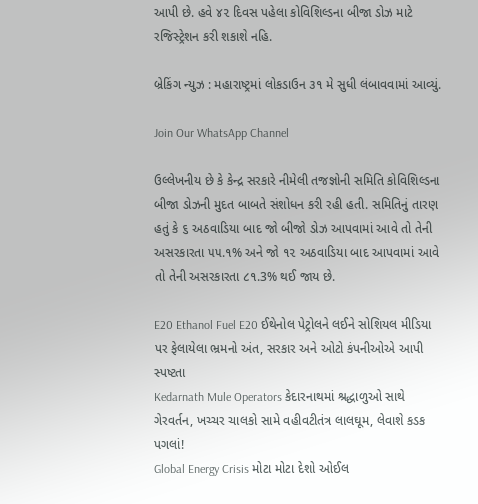આપી છે. હવે ૪૨ દિવસ પહેલા કોવિશિલ્ડના બીજા ડોઝ માટે રજિસ્ટ્રેશન કરી શકાશે નહિ.

બ્રેકિંગ ન્યુઝ : મહારાષ્ટ્રમાં લોકડાઉન ૩૧ મે સુધી લંબાવવામાં આવ્યું.

Join Our WhatsApp Channel

ઉલ્લેખનીય છે કે કેન્દ્ર સરકારે નીમેલી તજજ્ઞોની સમિતિ કોવિશિલ્ડના બીજા ડોઝની મુદત બાબતે સંશોધન કરી રહી હતી. સમિતિનું તારણ હતું કે ૬ અઠવાડિયા બાદ જો બીજો ડોઝ આપવામાં આવે તો તેની અસરકારતા ૫૫.૧% અને જો ૧૨ અઠવાડિયા બાદ આપવામાં આવે તો તેની અસરકારતા ૮૧.3% થઈ જાય છે.

E20 Ethanol Fuel E20 ઈથેનોલ પેટ્રોલને લઈને સોશિયલ મીડિયા પર ફેલાયેલા ભ્રમનો અંત, સરકાર અને ઓટો કંપનીઓએ આપી સ્પષ્ટતા
Kedarnath Mule Operators કેદારનાથમાં શ્રદ્ધાળુઓ સાથે ગેરવર્તન, ખચ્ચર ચાલકો સામે વહીવટીતંત્ર લાલઘૂમ, લેવાશે કડક પગલાં!
Global Energy Crisis મોટા મોટા દેશો ઓઈલ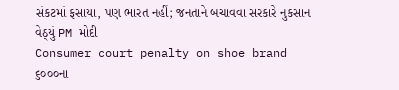સંકટમાં ફસાયા, પણ ભારત નહીં; જનતાને બચાવવા સરકારે નુકસાન વેઠ્યું PM મોદી
Consumer court penalty on shoe brand ૬૦૦૦ના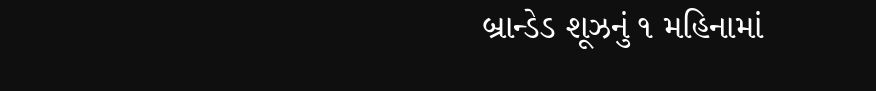બ્રાન્ડેડ શૂઝનું ૧ મહિનામાં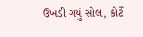ઉખડી ગયું સોલ, કોર્ટે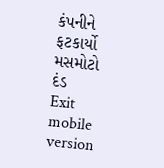કંપનીને ફટકાર્યો મસમોટો દંડ
Exit mobile version